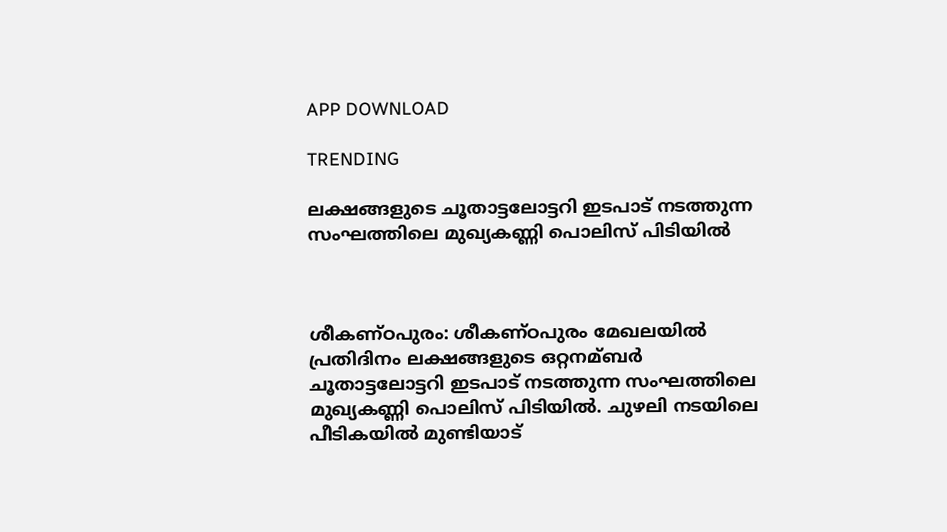APP DOWNLOAD

TRENDING

ലക്ഷങ്ങളുടെ ചൂതാട്ടലോട്ടറി ഇടപാട് നടത്തുന്ന സംഘത്തിലെ മുഖ്യകണ്ണി പൊലിസ് പിടിയിൽ



ശീകണ്ഠപുരം: ശീകണ്ഠപുരം മേഖലയില്‍ പ്രതിദിനം ലക്ഷങ്ങളുടെ ഒറ്റനമ്ബര്‍ ചൂതാട്ടലോട്ടറി ഇടപാട് നടത്തുന്ന സംഘത്തിലെ മുഖ്യകണ്ണി പൊലിസ് പിടിയില്‍. ചുഴലി നടയിലെ പീടികയില്‍ മുണ്ടിയാട്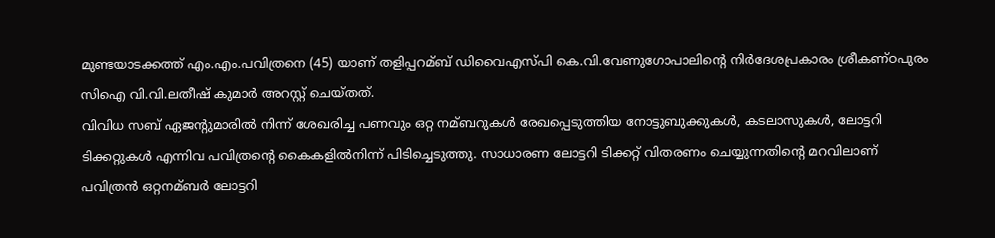മുണ്ടയാടക്കത്ത് എം.എം.പവിത്രനെ (45) യാണ് തളിപ്പറമ്ബ് ഡിവൈഎസ്പി കെ.വി.വേണുഗോപാലിന്റെ നിര്‍ദേശപ്രകാരം ശ്രീകണ്ഠപുരം സിഐ വി.വി.ലതീഷ് കുമാര്‍ അറസ്റ്റ് ചെയ്തത്.
വിവിധ സബ് ഏജന്റുമാരില്‍ നിന്ന് ശേഖരിച്ച പണവും ഒറ്റ നമ്ബറുകള്‍ രേഖപ്പെടുത്തിയ നോട്ടുബുക്കുകള്‍, കടലാസുകള്‍, ലോട്ടറി ടിക്കറ്റുകള്‍ എന്നിവ പവിത്രന്റെ കൈകളില്‍നിന്ന് പിടിച്ചെടുത്തു. സാധാരണ ലോട്ടറി ടിക്കറ്റ് വിതരണം ചെയ്യുന്നതിന്റെ മറവിലാണ് പവിത്രന്‍ ഒറ്റനമ്ബര്‍ ലോട്ടറി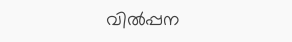വില്‍പ്പന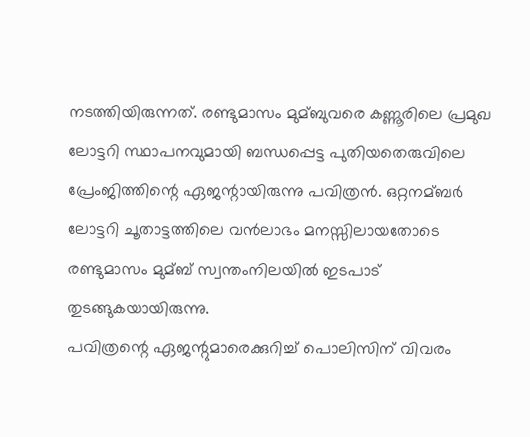നടത്തിയിരുന്നത്. രണ്ടുമാസം മുമ്ബുവരെ കണ്ണൂരിലെ പ്രമുഖ ലോട്ടറി സ്ഥാപനവുമായി ബന്ധപ്പെട്ട പുതിയതെരുവിലെ പ്രേംജിത്തിന്റെ ഏജന്റായിരുന്നു പവിത്രന്‍. ഒറ്റനമ്ബര്‍ ലോട്ടറി ചൂതാട്ടത്തിലെ വന്‍ലാഭം മനസ്സിലായതോടെ രണ്ടുമാസം മുമ്ബ് സ്വന്തംനിലയില്‍ ഇടപാട് തുടങ്ങുകയായിരുന്നു.
പവിത്രന്റെ ഏജന്റുമാരെക്കുറിച്ച്‌ പൊലിസിന് വിവരം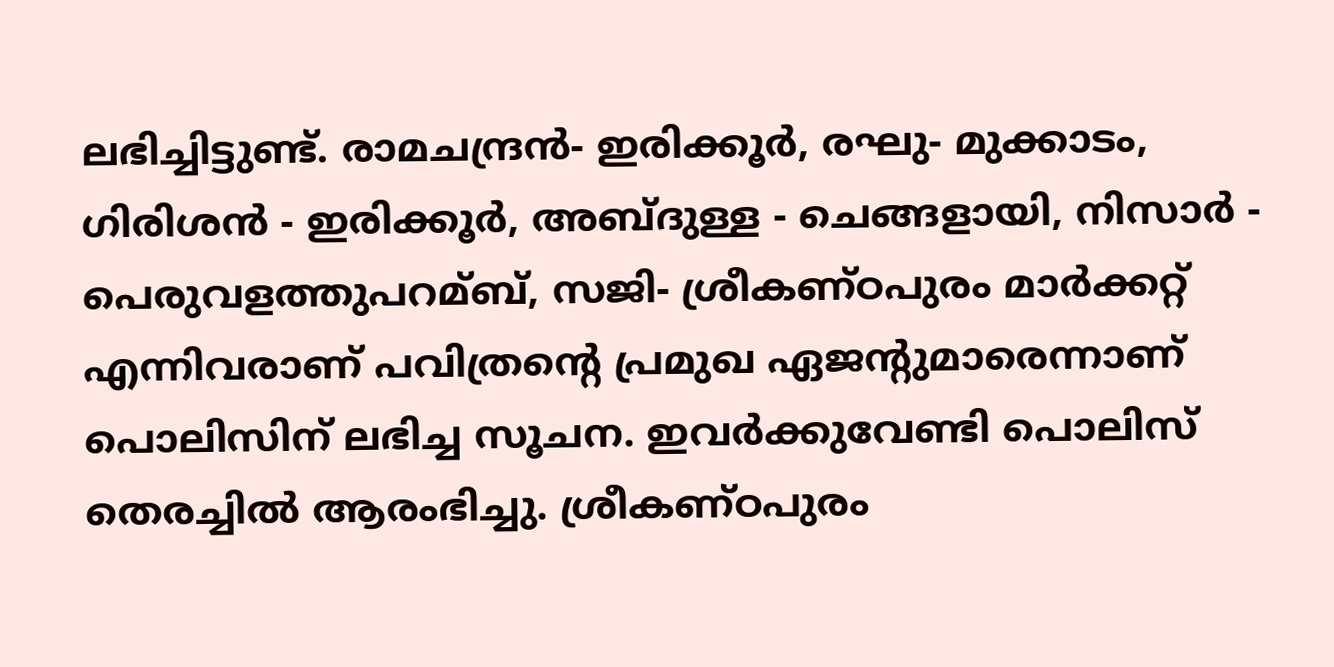ലഭിച്ചിട്ടുണ്ട്. രാമചന്ദ്രന്‍- ഇരിക്കൂര്‍, രഘു- മുക്കാടം, ഗിരിശന്‍ - ഇരിക്കൂര്‍, അബ്ദുള്ള - ചെങ്ങളായി, നിസാര്‍ - പെരുവളത്തുപറമ്ബ്, സജി- ശ്രീകണ്ഠപുരം മാര്‍ക്കറ്റ് എന്നിവരാണ് പവിത്രന്റെ പ്രമുഖ ഏജന്റുമാരെന്നാണ് പൊലിസിന് ലഭിച്ച സൂചന. ഇവര്‍ക്കുവേണ്ടി പൊലിസ് തെരച്ചില്‍ ആരംഭിച്ചു. ശ്രീകണ്ഠപുരം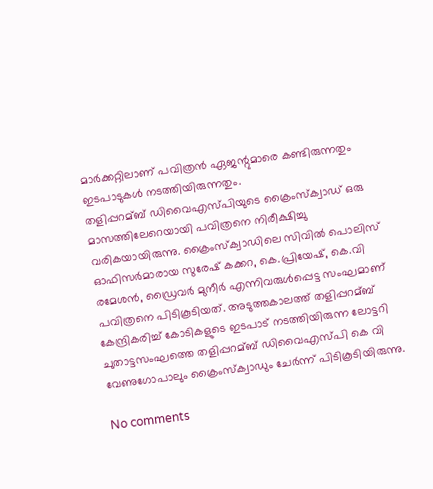മാര്‍ക്കറ്റിലാണ് പവിത്രന്‍ ഏജന്റുമാരെ കണ്ടിരുന്നതും ഇടപാടുകള്‍ നടത്തിയിരുന്നതും.
തളിപ്പറമ്ബ് ഡിവൈഎസ്പിയുടെ ക്രൈംസ്‌ക്വാഡ് ഒരു മാസത്തിലേറെയായി പവിത്രനെ നിരീക്ഷിച്ചു വരികയായിരുന്നു. ക്രൈംസ്‌ക്വാഡിലെ സിവില്‍ പൊലിസ് ഓഫിസര്‍മാരായ സുരേഷ് കക്കറ, കെ.പ്രിയേഷ്, കെ.വി രമേശന്‍, ഡ്രൈവര്‍ മുനീര്‍ എന്നിവരുള്‍പ്പെട്ട സംഘമാണ് പവിത്രനെ പിടികൂടിയത്. അടുത്തകാലത്ത് തളിപ്പറമ്ബ് കേന്ദ്രികരിച്ച്‌ കോടികളുടെ ഇടപാട് നടത്തിയിരുന്ന ലോട്ടറി ചുതാട്ടസംഘത്തെ തളിപ്പറമ്ബ് ഡിവൈഎസ്പി കെ വി വേണുഗോപാലും ക്രൈംസ്‌ക്വാഡും ചേര്‍ന്ന് പിടികൂടിയിരുന്നു.

No comments